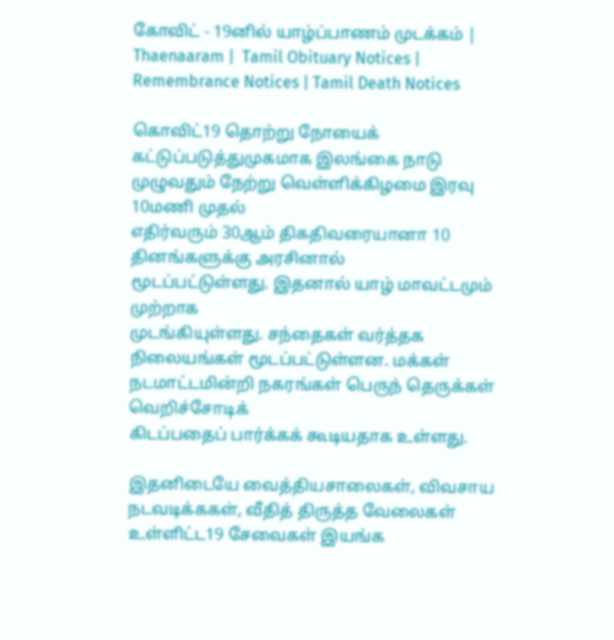கோவிட் - 19னில் யாழ்ப்பாணம் முடக்கம் | Thaenaaram |  Tamil Obituary Notices | Remembrance Notices | Tamil Death Notices

கொவிட்19 தொற்று நோயைக் கட்டுப்படுத்துமுகமாக இலங்கை நாடு முழுவதும் நேற்று வெள்ளிக்கிழமை இரவு 10மணி முதல்
எதிர்வரும் 30ஆம் திகதிவரையானா 10 தினங்களுக்கு அரசினால்
மூடப்பட்டுள்ளது. இதனால் யாழ் மாவட்டமும் முற்றாக
முடங்கியுள்ளது. சந்தைகள் வர்த்தக நிலையங்கள் மூடப்பட்டுள்ளன. மக்கள் நடமாட்டமின்றி நகரங்கள் பெருந் தெருக்கள் வெறிச்சோடிக்
கிடப்பதைப் பார்க்கக் கூடியதாக உள்ளது.

இதனிடையே வைத்தியசாலைகள், விவசாய நடவடிக்ககள், வீதித் திருத்த வேலைகள் உள்ளிட்ட19 சேவைகள் இயங்க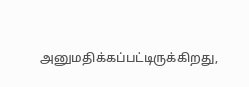அனுமதிக்கப்பட்டிருக்கிறது,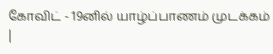கோவிட் - 19னில் யாழ்ப்பாணம் முடக்கம் |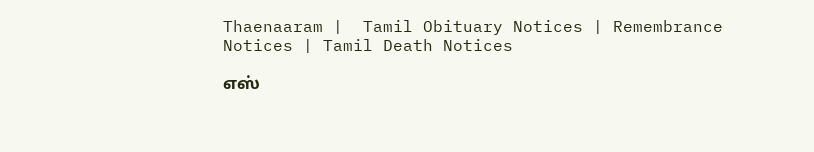Thaenaaram |  Tamil Obituary Notices | Remembrance Notices | Tamil Death Notices

எஸ்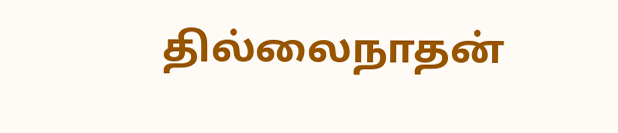தில்லைநாதன்